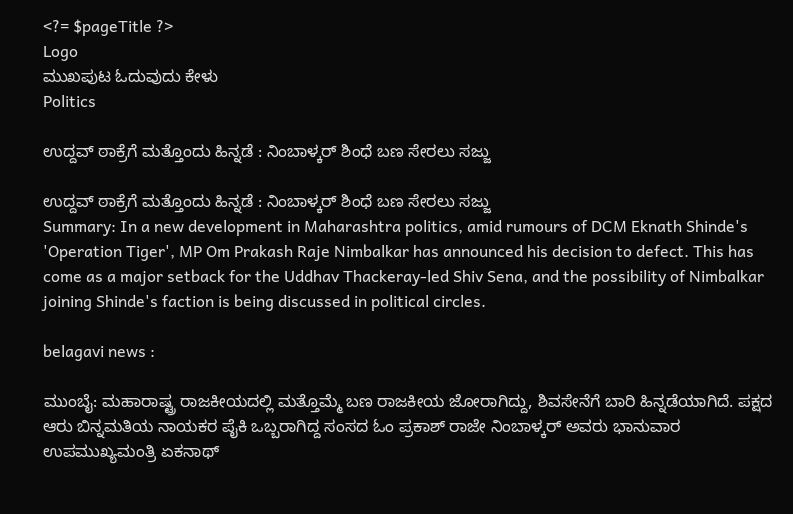<?= $pageTitle ?>
Logo
ಮುಖಪುಟ ಓದುವುದು ಕೇಳು
Politics

ಉದ್ದವ್ ಠಾಕ್ರೆಗೆ ಮತ್ತೊಂದು ಹಿನ್ನಡೆ : ನಿಂಬಾಳ್ಕರ್ ಶಿಂಧೆ ಬಣ ಸೇರಲು ಸಜ್ಜು

ಉದ್ದವ್ ಠಾಕ್ರೆಗೆ ಮತ್ತೊಂದು ಹಿನ್ನಡೆ : ನಿಂಬಾಳ್ಕರ್ ಶಿಂಧೆ ಬಣ ಸೇರಲು ಸಜ್ಜು
Summary: In a new development in Maharashtra politics, amid rumours of DCM Eknath Shinde's 'Operation Tiger', MP Om Prakash Raje Nimbalkar has announced his decision to defect. This has come as a major setback for the Uddhav Thackeray-led Shiv Sena, and the possibility of Nimbalkar joining Shinde's faction is being discussed in political circles.

belagavi news :

ಮುಂಬೈ: ಮಹಾರಾಷ್ಟ್ರ ರಾಜಕೀಯದಲ್ಲಿ ಮತ್ತೊಮ್ಮೆ ಬಣ ರಾಜಕೀಯ ಜೋರಾಗಿದ್ದು, ಶಿವಸೇನೆಗೆ ಬಾರಿ ಹಿನ್ನಡೆಯಾಗಿದೆ. ಪಕ್ಷದ ಆರು ಬಿನ್ನಮತಿಯ ನಾಯಕರ ಪೈಕಿ ಒಬ್ಬರಾಗಿದ್ದ ಸಂಸದ ಓಂ ಪ್ರಕಾಶ್ ರಾಜೇ ನಿಂಬಾಳ್ಕರ್ ಅವರು ಭಾನುವಾರ ಉಪಮುಖ್ಯಮಂತ್ರಿ ಏಕನಾಥ್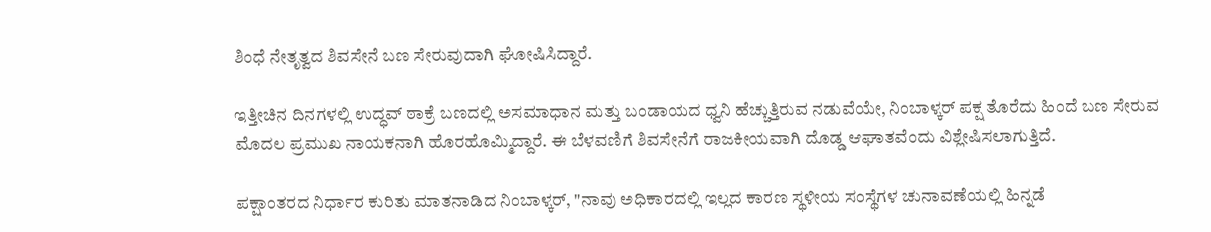ಶಿಂಧೆ ನೇತೃತ್ವದ ಶಿವಸೇನೆ ಬಣ ಸೇರುವುದಾಗಿ ಘೋಷಿಸಿದ್ದಾರೆ.

ಇತ್ತೀಚಿನ ದಿನಗಳಲ್ಲಿ ಉದ್ಧವ್ ಠಾಕ್ರೆ ಬಣದಲ್ಲಿ ಅಸಮಾಧಾನ ಮತ್ತು ಬಂಡಾಯದ ಧ್ವನಿ ಹೆಚ್ಚುತ್ತಿರುವ ನಡುವೆಯೇ, ನಿಂಬಾಳ್ಕರ್ ಪಕ್ಷ ತೊರೆದು ಹಿಂದೆ ಬಣ ಸೇರುವ ಮೊದಲ ಪ್ರಮುಖ ನಾಯಕನಾಗಿ ಹೊರಹೊಮ್ಮಿದ್ದಾರೆ. ಈ ಬೆಳವಣಿಗೆ ಶಿವಸೇನೆಗೆ ರಾಜಕೀಯವಾಗಿ ದೊಡ್ಡ ಆಘಾತವೆಂದು ವಿಶ್ಲೇಷಿಸಲಾಗುತ್ತಿದೆ.

ಪಕ್ಷಾಂತರದ ನಿರ್ಧಾರ ಕುರಿತು ಮಾತನಾಡಿದ ನಿಂಬಾಳ್ಕರ್, "ನಾವು ಅಧಿಕಾರದಲ್ಲಿ ಇಲ್ಲದ ಕಾರಣ ಸ್ಥಳೀಯ ಸಂಸ್ಥೆಗಳ ಚುನಾವಣೆಯಲ್ಲಿ ಹಿನ್ನಡೆ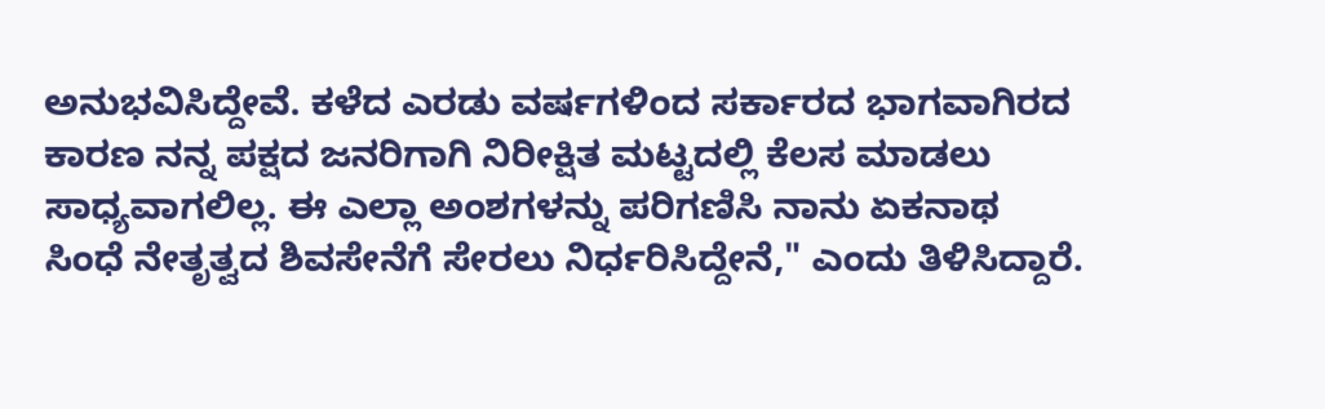ಅನುಭವಿಸಿದ್ದೇವೆ. ಕಳೆದ ಎರಡು ವರ್ಷಗಳಿಂದ ಸರ್ಕಾರದ ಭಾಗವಾಗಿರದ ಕಾರಣ ನನ್ನ ಪಕ್ಷದ ಜನರಿಗಾಗಿ ನಿರೀಕ್ಷಿತ ಮಟ್ಟದಲ್ಲಿ ಕೆಲಸ ಮಾಡಲು ಸಾಧ್ಯವಾಗಲಿಲ್ಲ. ಈ ಎಲ್ಲಾ ಅಂಶಗಳನ್ನು ಪರಿಗಣಿಸಿ ನಾನು ಏಕನಾಥ ಸಿಂಧೆ ನೇತೃತ್ವದ ಶಿವಸೇನೆಗೆ ಸೇರಲು ನಿರ್ಧರಿಸಿದ್ದೇನೆ," ಎಂದು ತಿಳಿಸಿದ್ದಾರೆ.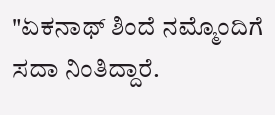"ಏಕನಾಥ್ ಶಿಂದೆ ನಮ್ಮೊಂದಿಗೆ ಸದಾ ನಿಂತಿದ್ದಾರೆ.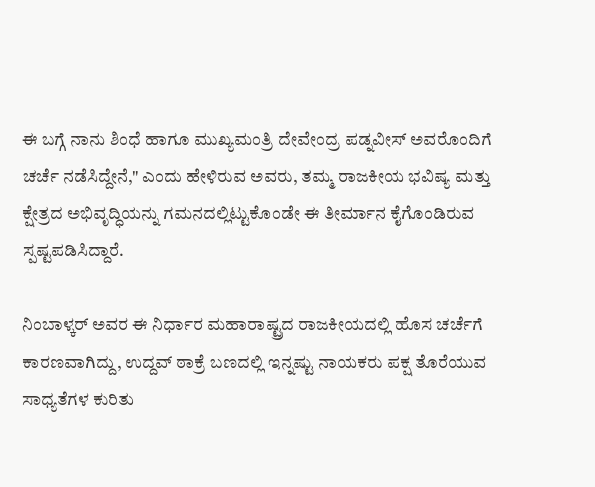ಈ ಬಗ್ಗೆ ನಾನು ಶಿಂಧೆ ಹಾಗೂ ಮುಖ್ಯಮಂತ್ರಿ ದೇವೇಂದ್ರ ಪಡ್ನವೀಸ್ ಅವರೊಂದಿಗೆ ಚರ್ಚೆ ನಡೆಸಿದ್ದೇನೆ," ಎಂದು ಹೇಳಿರುವ ಅವರು, ತಮ್ಮ ರಾಜಕೀಯ ಭವಿಷ್ಯ ಮತ್ತು ಕ್ಷೇತ್ರದ ಅಭಿವೃದ್ಧಿಯನ್ನು ಗಮನದಲ್ಲಿಟ್ಟುಕೊಂಡೇ ಈ ತೀರ್ಮಾನ ಕೈಗೊಂಡಿರುವ ಸ್ಪಷ್ಟಪಡಿಸಿದ್ದಾರೆ.

ನಿಂಬಾಳ್ಕರ್ ಅವರ ಈ ನಿರ್ಧಾರ ಮಹಾರಾಷ್ಟ್ರದ ರಾಜಕೀಯದಲ್ಲಿ ಹೊಸ ಚರ್ಚೆಗೆ ಕಾರಣವಾಗಿದ್ದು, ಉದ್ದವ್ ಠಾಕ್ರೆ ಬಣದಲ್ಲಿ ಇನ್ನಷ್ಟು ನಾಯಕರು ಪಕ್ಷ ತೊರೆಯುವ ಸಾಧ್ಯತೆಗಳ ಕುರಿತು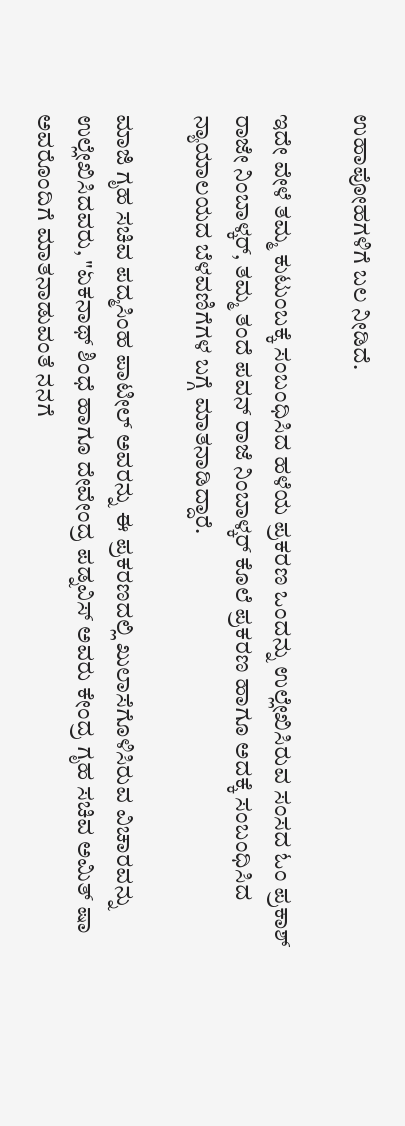ಉಹಾಪೋಹಗಳಿಗೆ ಬಲ ನೀಡಿದೆ.

ಇದೇ ವೇಳೆ ತಮ್ಮ ಕುಟುಂಬಕ್ಕೆ ಸಂಬಂಧಿಸಿದ ಹಳೆಯ ಪ್ರಕರಣ ಒಂದನ್ನು ಉಲ್ಲೇಖಿಸಿರುವ ಸಂಸದ ಓಂ ಪ್ರಕಾಶ್ ರಾಜೇ ನಿಂಬಾಳ್ಕರ್, ತಮ್ಮ ತಂದೆ ಪವನ್ ರಾಜೆ ನಿಂಬಾಳ್ಕರ್ ಕೊಲೆ ಪ್ರಕರಣ ಹಾಗೂ ಅದಕ್ಕೆ ಸಂಬಂಧಿಸಿದ ನ್ಯಾಯಾಲಯದ ಬೆಳವಣಿಗೆಗಳ ಬಗ್ಗೆ ಮಾತನಾಡಿದ್ದಾರೆ.

ಮಾಜಿ ಗೃಹ ಸಚಿವ ಪದ್ಮಸಿಂಹ ಪಾಟೀಲ್ ಅವರನ್ನು ಈ ಪ್ರಕರಣದಲ್ಲಿ ಖುಲಾಸೆಗೊಳಿಸಿರುವ ವಿಚಾರವನ್ನು ಉಲ್ಲೇಖಿಸಿದವರು, "ಏಕನಾಥ್ ಶಿಂಧೆ ಹಾಗೂ ದೇವೇಂದ್ರ ಪಡ್ನವಿಸ್ ಅವರು ಕೇಂದ್ರ ಗೃಹ ಸಚಿವ ಅಮಿತ್ ಷಾ ಅವರೊಂದಿಗೆ ಮಾತನಾಡುವಂತೆ ನನಗೆ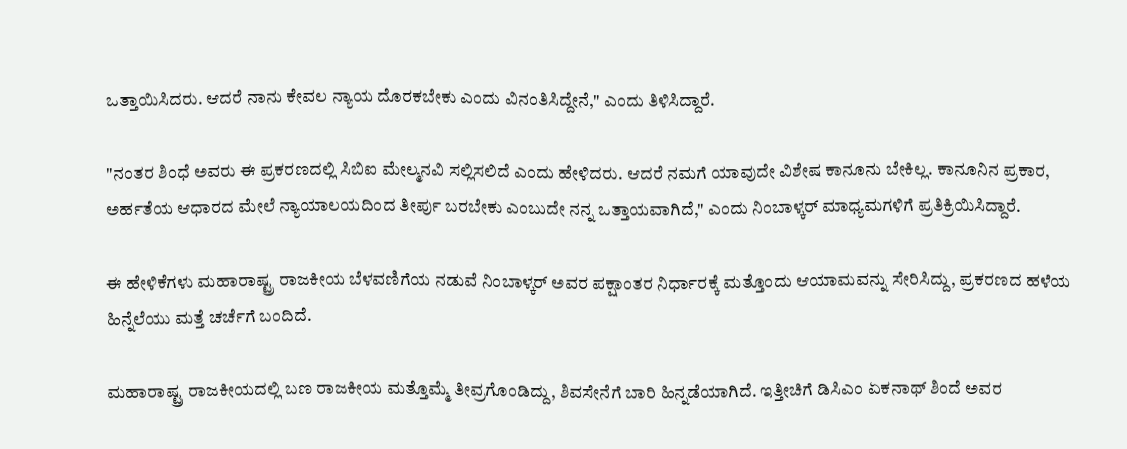ಒತ್ತಾಯಿಸಿದರು. ಆದರೆ ನಾನು ಕೇವಲ ನ್ಯಾಯ ದೊರಕಬೇಕು ಎಂದು ವಿನಂತಿಸಿದ್ದೇನೆ," ಎಂದು ತಿಳಿಸಿದ್ದಾರೆ.

"ನಂತರ ಶಿಂಧೆ ಅವರು ಈ ಪ್ರಕರಣದಲ್ಲಿ ಸಿಬಿಐ ಮೇಲ್ಮನವಿ ಸಲ್ಲಿಸಲಿದೆ ಎಂದು ಹೇಳಿದರು. ಆದರೆ ನಮಗೆ ಯಾವುದೇ ವಿಶೇಷ ಕಾನೂನು ಬೇಕಿಲ್ಲ. ಕಾನೂನಿನ ಪ್ರಕಾರ, ಅರ್ಹತೆಯ ಆಧಾರದ ಮೇಲೆ ನ್ಯಾಯಾಲಯದಿಂದ ತೀರ್ಪು ಬರಬೇಕು ಎಂಬುದೇ ನನ್ನ ಒತ್ತಾಯವಾಗಿದೆ," ಎಂದು ನಿಂಬಾಳ್ಕರ್ ಮಾಧ್ಯಮಗಳಿಗೆ ಪ್ರತಿಕ್ರಿಯಿಸಿದ್ದಾರೆ.

ಈ ಹೇಳಿಕೆಗಳು ಮಹಾರಾಷ್ಟ್ರ ರಾಜಕೀಯ ಬೆಳವಣಿಗೆಯ ನಡುವೆ ನಿಂಬಾಳ್ಕರ್ ಅವರ ಪಕ್ಷಾಂತರ ನಿರ್ಧಾರಕ್ಕೆ ಮತ್ತೊಂದು ಆಯಾಮವನ್ನು ಸೇರಿಸಿದ್ದು, ಪ್ರಕರಣದ ಹಳೆಯ ಹಿನ್ನೆಲೆಯು ಮತ್ತೆ ಚರ್ಚೆಗೆ ಬಂದಿದೆ.

ಮಹಾರಾಷ್ಟ್ರ ರಾಜಕೀಯದಲ್ಲಿ ಬಣ ರಾಜಕೀಯ ಮತ್ತೊಮ್ಮೆ ತೀವ್ರಗೊಂಡಿದ್ದು, ಶಿವಸೇನೆಗೆ ಬಾರಿ ಹಿನ್ನಡೆಯಾಗಿದೆ. ಇತ್ತೀಚಿಗೆ ಡಿಸಿಎಂ ಏಕನಾಥ್ ಶಿಂದೆ ಅವರ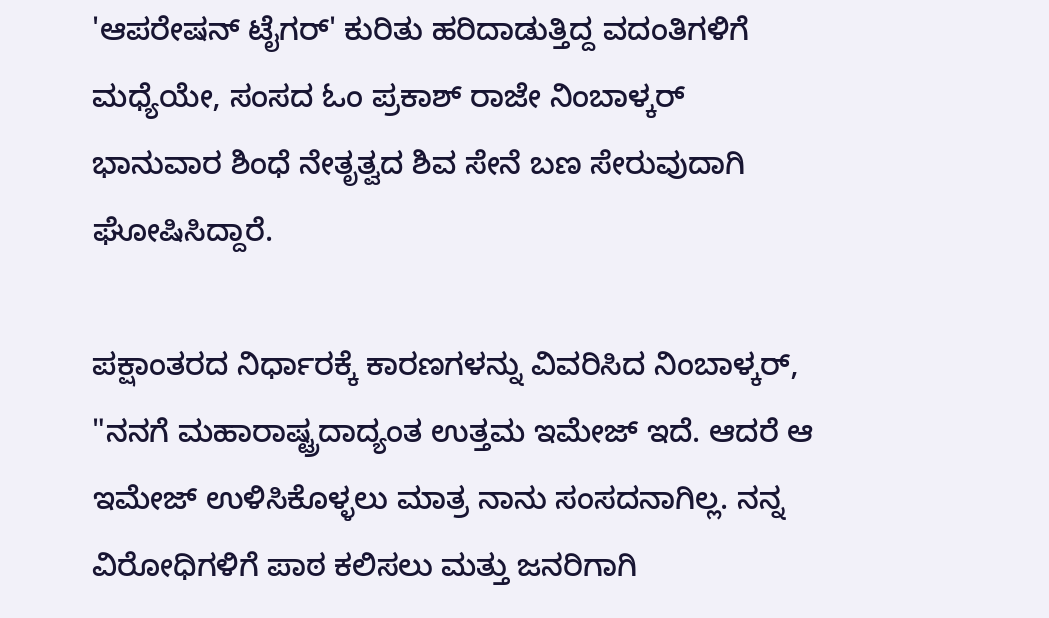'ಆಪರೇಷನ್ ಟೈಗರ್' ಕುರಿತು ಹರಿದಾಡುತ್ತಿದ್ದ ವದಂತಿಗಳಿಗೆ ಮಧ್ಯೆಯೇ, ಸಂಸದ ಓಂ ಪ್ರಕಾಶ್ ರಾಜೇ ನಿಂಬಾಳ್ಕರ್ ಭಾನುವಾರ ಶಿಂಧೆ ನೇತೃತ್ವದ ಶಿವ ಸೇನೆ ಬಣ ಸೇರುವುದಾಗಿ ಘೋಷಿಸಿದ್ದಾರೆ.

ಪಕ್ಷಾಂತರದ ನಿರ್ಧಾರಕ್ಕೆ ಕಾರಣಗಳನ್ನು ವಿವರಿಸಿದ ನಿಂಬಾಳ್ಕರ್, "ನನಗೆ ಮಹಾರಾಷ್ಟ್ರದಾದ್ಯಂತ ಉತ್ತಮ ಇಮೇಜ್ ಇದೆ. ಆದರೆ ಆ ಇಮೇಜ್ ಉಳಿಸಿಕೊಳ್ಳಲು ಮಾತ್ರ ನಾನು ಸಂಸದನಾಗಿಲ್ಲ. ನನ್ನ ವಿರೋಧಿಗಳಿಗೆ ಪಾಠ ಕಲಿಸಲು ಮತ್ತು ಜನರಿಗಾಗಿ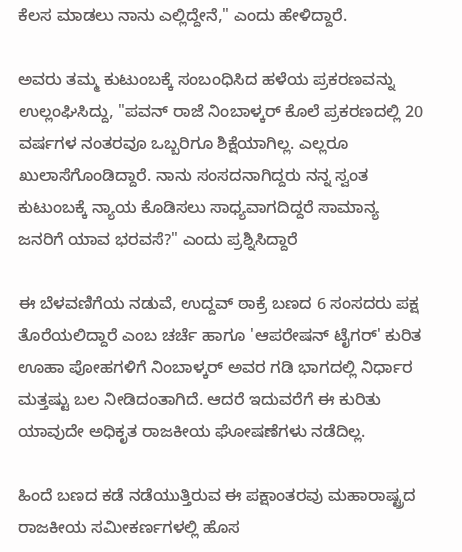ಕೆಲಸ ಮಾಡಲು ನಾನು ಎಲ್ಲಿದ್ದೇನೆ," ಎಂದು ಹೇಳಿದ್ದಾರೆ.

ಅವರು ತಮ್ಮ ಕುಟುಂಬಕ್ಕೆ ಸಂಬಂಧಿಸಿದ ಹಳೆಯ ಪ್ರಕರಣವನ್ನು ಉಲ್ಲಂಘಿಸಿದ್ದು, "ಪವನ್ ರಾಜೆ ನಿಂಬಾಳ್ಕರ್ ಕೊಲೆ ಪ್ರಕರಣದಲ್ಲಿ 20 ವರ್ಷಗಳ ನಂತರವೂ ಒಬ್ಬರಿಗೂ ಶಿಕ್ಷೆಯಾಗಿಲ್ಲ. ಎಲ್ಲರೂ ಖುಲಾಸೆಗೊಂಡಿದ್ದಾರೆ. ನಾನು ಸಂಸದನಾಗಿದ್ದರು ನನ್ನ ಸ್ವಂತ ಕುಟುಂಬಕ್ಕೆ ನ್ಯಾಯ ಕೊಡಿಸಲು ಸಾಧ್ಯವಾಗದಿದ್ದರೆ ಸಾಮಾನ್ಯ ಜನರಿಗೆ ಯಾವ ಭರವಸೆ?" ಎಂದು ಪ್ರಶ್ನಿಸಿದ್ದಾರೆ

ಈ ಬೆಳವಣಿಗೆಯ ನಡುವೆ, ಉದ್ದವ್ ಠಾಕ್ರೆ ಬಣದ 6 ಸಂಸದರು ಪಕ್ಷ ತೊರೆಯಲಿದ್ದಾರೆ ಎಂಬ ಚರ್ಚೆ ಹಾಗೂ 'ಆಪರೇಷನ್ ಟೈಗರ್' ಕುರಿತ ಊಹಾ ಪೋಹಗಳಿಗೆ ನಿಂಬಾಳ್ಕರ್ ಅವರ ಗಡಿ ಭಾಗದಲ್ಲಿ ನಿರ್ಧಾರ ಮತ್ತಷ್ಟು ಬಲ ನೀಡಿದಂತಾಗಿದೆ. ಆದರೆ ಇದುವರೆಗೆ ಈ ಕುರಿತು ಯಾವುದೇ ಅಧಿಕೃತ ರಾಜಕೀಯ ಘೋಷಣೆಗಳು ನಡೆದಿಲ್ಲ.

ಹಿಂದೆ ಬಣದ ಕಡೆ ನಡೆಯುತ್ತಿರುವ ಈ ಪಕ್ಷಾಂತರವು ಮಹಾರಾಷ್ಟ್ರದ ರಾಜಕೀಯ ಸಮೀಕರ್ಣಗಳಲ್ಲಿ ಹೊಸ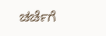ಚರ್ಚೆಗೆ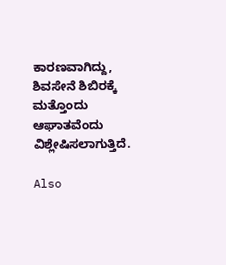ಕಾರಣವಾಗಿದ್ದು, ಶಿವಸೇನೆ ಶಿಬಿರಕ್ಕೆ ಮತ್ತೊಂದು ಆಘಾತವೆಂದು ವಿಶ್ಲೇಷಿಸಲಾಗುತ್ತಿದೆ.

Also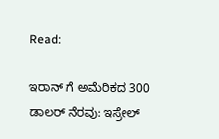Read:

ಇರಾನ್ ಗೆ ಅಮೆರಿಕದ 300 ಡಾಲರ್ ನೆರವು: ಇಸ್ರೇಲ್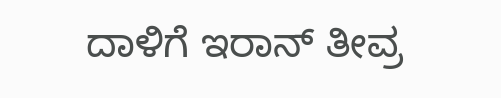ದಾಳಿಗೆ ಇರಾನ್ ತೀವ್ರ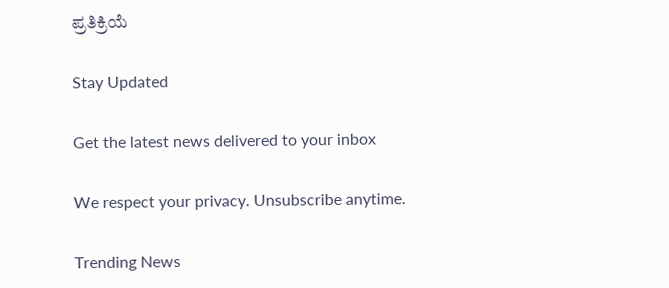ಪ್ರತಿಕ್ರಿಯೆ

Stay Updated

Get the latest news delivered to your inbox

We respect your privacy. Unsubscribe anytime.

Trending News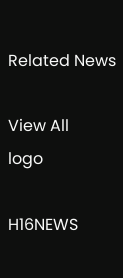Related News

View All
logo

H16NEWS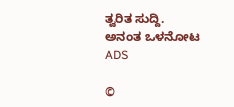ತ್ವರಿತ ಸುದ್ದಿ. ಅನಂತ ಒಳನೋಟ
ADS

©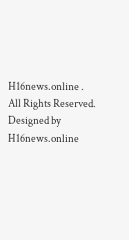H16news.online . All Rights Reserved. Designed by H16news.online